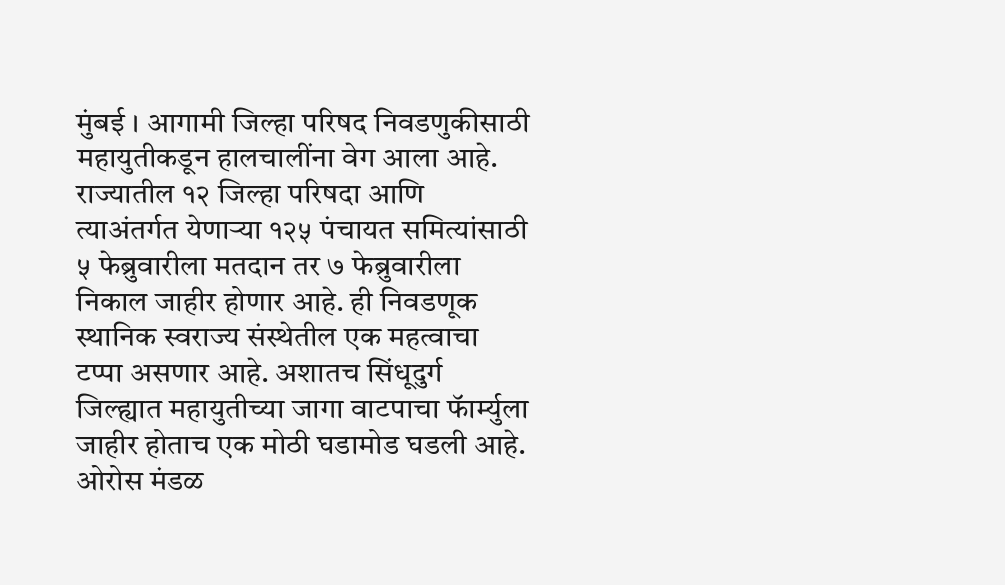मुंबई । आगामी जिल्हा परिषद निवडणुकीसाठी महायुतीकडून हालचालींना वेग आला आहे. राज्यातील १२ जिल्हा परिषदा आणि त्याअंतर्गत येणाऱ्या १२५ पंचायत समित्यांसाठी ५ फेब्रुवारीला मतदान तर ७ फेब्रुवारीला निकाल जाहीर होणार आहे. ही निवडणूक स्थानिक स्वराज्य संस्थेतील एक महत्वाचा टप्पा असणार आहे. अशातच सिंधूदुर्ग जिल्ह्यात महायुतीच्या जागा वाटपाचा फॅार्म्युला जाहीर होताच एक मोठी घडामोड घडली आहे.
ओरोस मंडळ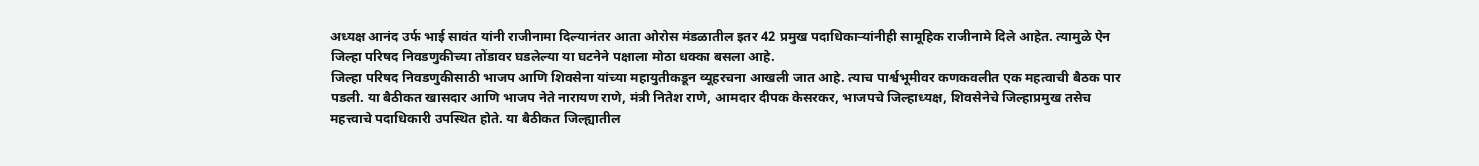अध्यक्ष आनंद उर्फ भाई सावंत यांनी राजीनामा दिल्यानंतर आता ओरोस मंडळातील इतर 42 प्रमुख पदाधिकाऱ्यांनीही सामूहिक राजीनामे दिले आहेत. त्यामुळे ऐन जिल्हा परिषद निवडणुकीच्या तोंडावर घडलेल्या या घटनेने पक्षाला मोठा धक्का बसला आहे.
जिल्हा परिषद निवडणुकीसाठी भाजप आणि शिवसेना यांच्या महायुतीकडून व्यूहरचना आखली जात आहे. त्याच पार्श्वभूमीवर कणकवलीत एक महत्वाची बैठक पार पडली. या बैठीकत खासदार आणि भाजप नेते नारायण राणे, मंत्री नितेश राणे, आमदार दीपक केसरकर, भाजपचे जिल्हाध्यक्ष, शिवसेनेचे जिल्हाप्रमुख तसेच महत्त्वाचे पदाधिकारी उपस्थित होते. या बैठीकत जिल्ह्यातील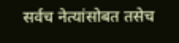सर्वच नेत्यांसोबत तसेच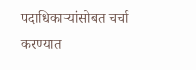पदाधिकाऱ्यांसोबत चर्चा करण्यात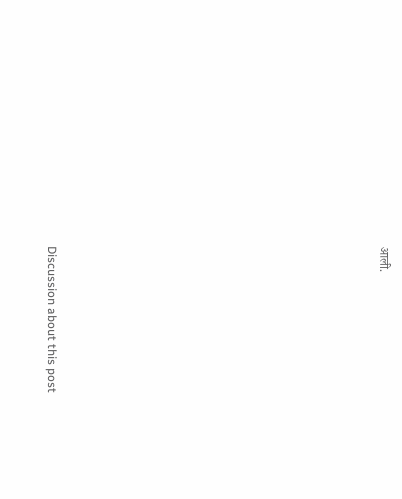आली.















Discussion about this post